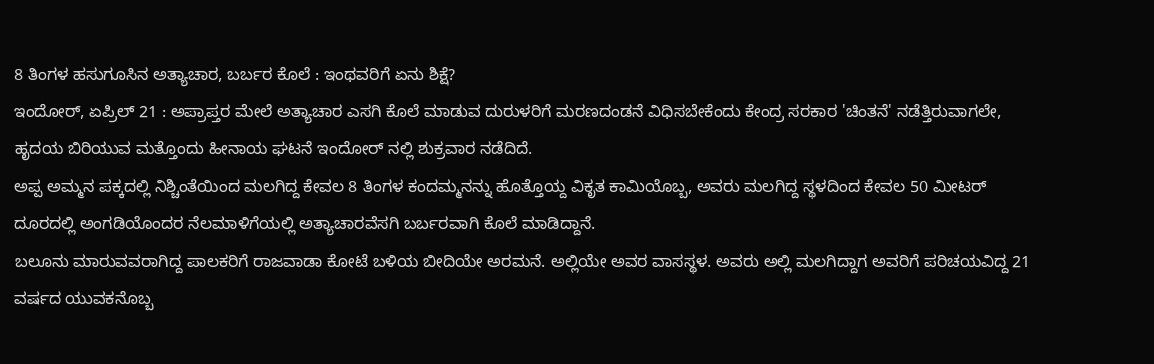8 ತಿಂಗಳ ಹಸುಗೂಸಿನ ಅತ್ಯಾಚಾರ, ಬರ್ಬರ ಕೊಲೆ : ಇಂಥವರಿಗೆ ಏನು ಶಿಕ್ಷೆ?
ಇಂದೋರ್, ಏಪ್ರಿಲ್ 21 : ಅಪ್ರಾಪ್ತರ ಮೇಲೆ ಅತ್ಯಾಚಾರ ಎಸಗಿ ಕೊಲೆ ಮಾಡುವ ದುರುಳರಿಗೆ ಮರಣದಂಡನೆ ವಿಧಿಸಬೇಕೆಂದು ಕೇಂದ್ರ ಸರಕಾರ 'ಚಿಂತನೆ' ನಡೆತ್ತಿರುವಾಗಲೇ, ಹೃದಯ ಬಿರಿಯುವ ಮತ್ತೊಂದು ಹೀನಾಯ ಘಟನೆ ಇಂದೋರ್ ನಲ್ಲಿ ಶುಕ್ರವಾರ ನಡೆದಿದೆ.
ಅಪ್ಪ ಅಮ್ಮನ ಪಕ್ಕದಲ್ಲಿ ನಿಶ್ಚಿಂತೆಯಿಂದ ಮಲಗಿದ್ದ ಕೇವಲ 8 ತಿಂಗಳ ಕಂದಮ್ಮನನ್ನು ಹೊತ್ತೊಯ್ದ ವಿಕೃತ ಕಾಮಿಯೊಬ್ಬ, ಅವರು ಮಲಗಿದ್ದ ಸ್ಥಳದಿಂದ ಕೇವಲ 50 ಮೀಟರ್ ದೂರದಲ್ಲಿ ಅಂಗಡಿಯೊಂದರ ನೆಲಮಾಳಿಗೆಯಲ್ಲಿ ಅತ್ಯಾಚಾರವೆಸಗಿ ಬರ್ಬರವಾಗಿ ಕೊಲೆ ಮಾಡಿದ್ದಾನೆ.
ಬಲೂನು ಮಾರುವವರಾಗಿದ್ದ ಪಾಲಕರಿಗೆ ರಾಜವಾಡಾ ಕೋಟೆ ಬಳಿಯ ಬೀದಿಯೇ ಅರಮನೆ. ಅಲ್ಲಿಯೇ ಅವರ ವಾಸಸ್ಥಳ. ಅವರು ಅಲ್ಲಿ ಮಲಗಿದ್ದಾಗ ಅವರಿಗೆ ಪರಿಚಯವಿದ್ದ 21 ವರ್ಷದ ಯುವಕನೊಬ್ಬ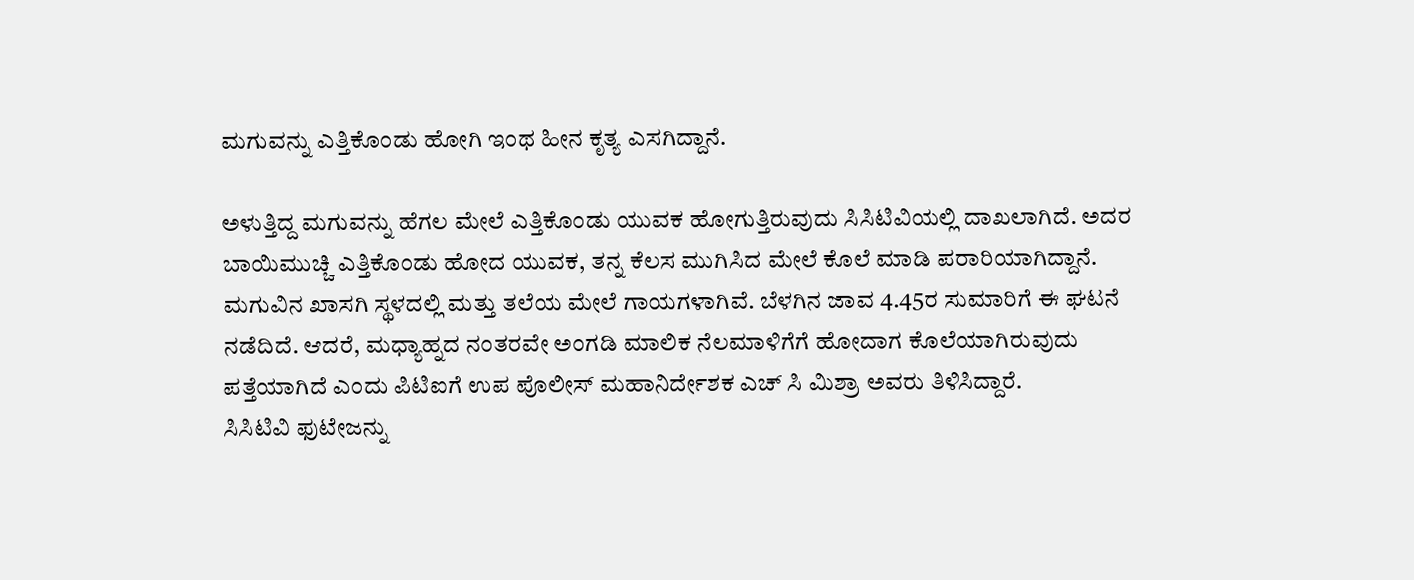ಮಗುವನ್ನು ಎತ್ತಿಕೊಂಡು ಹೋಗಿ ಇಂಥ ಹೀನ ಕೃತ್ಯ ಎಸಗಿದ್ದಾನೆ.

ಅಳುತ್ತಿದ್ದ ಮಗುವನ್ನು ಹೆಗಲ ಮೇಲೆ ಎತ್ತಿಕೊಂಡು ಯುವಕ ಹೋಗುತ್ತಿರುವುದು ಸಿಸಿಟಿವಿಯಲ್ಲಿ ದಾಖಲಾಗಿದೆ. ಅದರ ಬಾಯಿಮುಚ್ಚಿ ಎತ್ತಿಕೊಂಡು ಹೋದ ಯುವಕ, ತನ್ನ ಕೆಲಸ ಮುಗಿಸಿದ ಮೇಲೆ ಕೊಲೆ ಮಾಡಿ ಪರಾರಿಯಾಗಿದ್ದಾನೆ.
ಮಗುವಿನ ಖಾಸಗಿ ಸ್ಥಳದಲ್ಲಿ ಮತ್ತು ತಲೆಯ ಮೇಲೆ ಗಾಯಗಳಾಗಿವೆ. ಬೆಳಗಿನ ಜಾವ 4.45ರ ಸುಮಾರಿಗೆ ಈ ಘಟನೆ ನಡೆದಿದೆ. ಆದರೆ, ಮಧ್ಯಾಹ್ನದ ನಂತರವೇ ಅಂಗಡಿ ಮಾಲಿಕ ನೆಲಮಾಳಿಗೆಗೆ ಹೋದಾಗ ಕೊಲೆಯಾಗಿರುವುದು ಪತ್ತೆಯಾಗಿದೆ ಎಂದು ಪಿಟಿಐಗೆ ಉಪ ಪೊಲೀಸ್ ಮಹಾನಿರ್ದೇಶಕ ಎಚ್ ಸಿ ಮಿಶ್ರಾ ಅವರು ತಿಳಿಸಿದ್ದಾರೆ.
ಸಿಸಿಟಿವಿ ಫುಟೇಜನ್ನು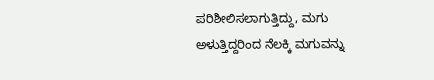ಪರಿಶೀಲಿಸಲಾಗುತ್ತಿದ್ದು, ಮಗು ಅಳುತ್ತಿದ್ದರಿಂದ ನೆಲಕ್ಕಿ ಮಗುವನ್ನು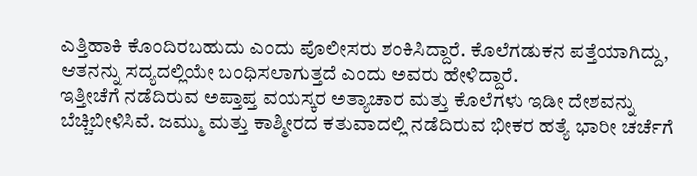ಎತ್ತಿಹಾಕಿ ಕೊಂದಿರಬಹುದು ಎಂದು ಪೊಲೀಸರು ಶಂಕಿಸಿದ್ದಾರೆ. ಕೊಲೆಗಡುಕನ ಪತ್ತೆಯಾಗಿದ್ದು, ಆತನನ್ನು ಸದ್ಯದಲ್ಲಿಯೇ ಬಂಧಿಸಲಾಗುತ್ತದೆ ಎಂದು ಅವರು ಹೇಳಿದ್ದಾರೆ.
ಇತ್ತೀಚೆಗೆ ನಡೆದಿರುವ ಅಪ್ತಾಪ್ತ ವಯಸ್ಕರ ಅತ್ಯಾಚಾರ ಮತ್ತು ಕೊಲೆಗಳು ಇಡೀ ದೇಶವನ್ನು ಬೆಚ್ಚಿಬೀಳಿಸಿವೆ. ಜಮ್ಮು ಮತ್ತು ಕಾಶ್ಮೀರದ ಕತುವಾದಲ್ಲಿ ನಡೆದಿರುವ ಭೀಕರ ಹತ್ಯೆ ಭಾರೀ ಚರ್ಚೆಗೆ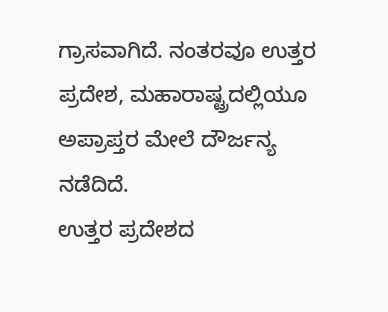ಗ್ರಾಸವಾಗಿದೆ. ನಂತರವೂ ಉತ್ತರ ಪ್ರದೇಶ, ಮಹಾರಾಷ್ಟ್ರದಲ್ಲಿಯೂ ಅಪ್ರಾಪ್ತರ ಮೇಲೆ ದೌರ್ಜನ್ಯ ನಡೆದಿದೆ.
ಉತ್ತರ ಪ್ರದೇಶದ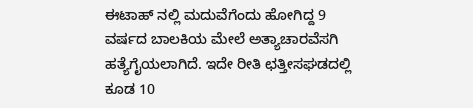ಈಟಾಹ್ ನಲ್ಲಿ ಮದುವೆಗೆಂದು ಹೋಗಿದ್ದ 9 ವರ್ಷದ ಬಾಲಕಿಯ ಮೇಲೆ ಅತ್ಯಾಚಾರವೆಸಗಿ ಹತ್ಯೆಗೈಯಲಾಗಿದೆ. ಇದೇ ರೀತಿ ಛತ್ತೀಸಘಡದಲ್ಲಿ ಕೂಡ 10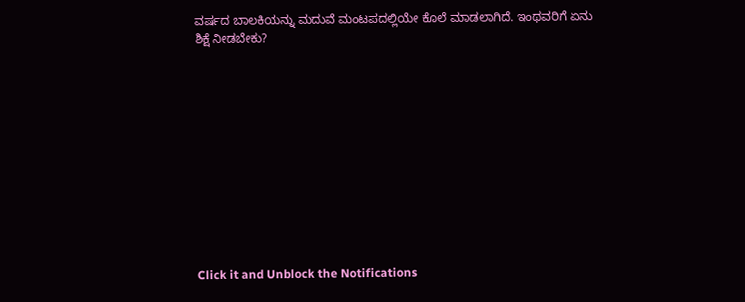ವರ್ಷದ ಬಾಲಕಿಯನ್ನು ಮದುವೆ ಮಂಟಪದಲ್ಲಿಯೇ ಕೊಲೆ ಮಾಡಲಾಗಿದೆ. ಇಂಥವರಿಗೆ ಏನು ಶಿಕ್ಷೆ ನೀಡಬೇಕು?












Click it and Unblock the Notifications